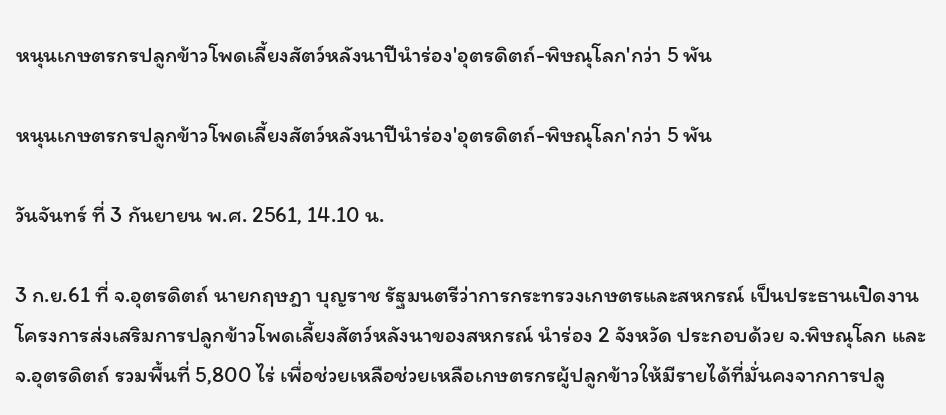หนุนเกษตรกรปลูกข้าวโพดเลี้ยงสัตว์หลังนาปีนำร่อง'อุตรดิตถ์-พิษณุโลก'กว่า 5 พัน

หนุนเกษตรกรปลูกข้าวโพดเลี้ยงสัตว์หลังนาปีนำร่อง'อุตรดิตถ์-พิษณุโลก'กว่า 5 พัน

วันจันทร์ ที่ 3 กันยายน พ.ศ. 2561, 14.10 น.

3 ก.ย.61 ที่ จ.อุตรดิตถ์ นายกฤษฎา บุญราช รัฐมนตรีว่าการกระทรวงเกษตรและสหกรณ์ เป็นประธานเปิดงานโครงการส่งเสริมการปลูกข้าวโพดเลี้ยงสัตว์หลังนาของสหกรณ์ นำร่อง 2 จังหวัด ประกอบด้วย จ.พิษณุโลก และ จ.อุตรดิตถ์ รวมพื้นที่ 5,800 ไร่ เพื่อช่วยเหลือช่วยเหลือเกษตรกรผู้ปลูกข้าวให้มีรายได้ที่มั่นคงจากการปลู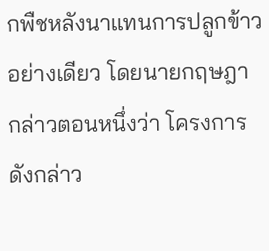กพืชหลังนาแทนการปลูกข้าวอย่างเดียว โดยนายกฤษฎา กล่าวตอนหนึ่งว่า โครงการดังกล่าว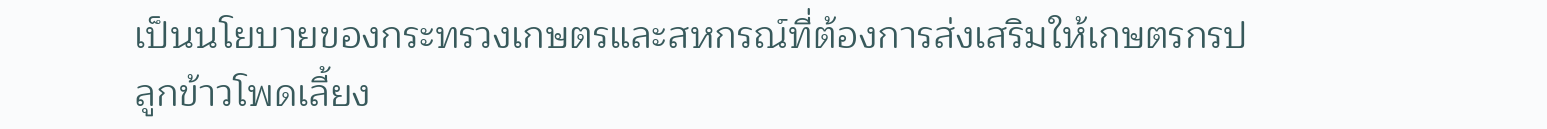เป็นนโยบายของกระทรวงเกษตรและสหกรณ์ที่ต้องการส่งเสริมให้เกษตรกรปลูกข้าวโพดเลี้ยง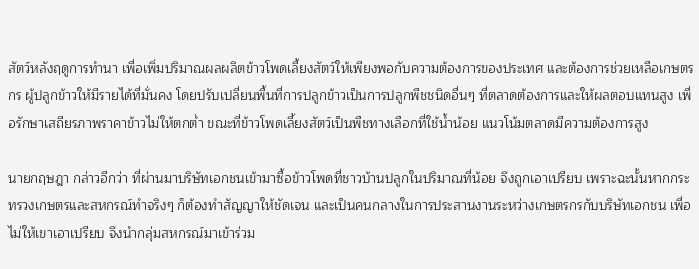สัตว์หลังฤดูการทำนา เพื่อเพิ่มปริมาณผลผลิตข้าวโพดเลี้ยงสัตว์ให้เพียงพอกับความต้องการของประเทศ และต้องการช่วยเหลือเกษตรกร ผู้ปลูกข้าวให้มีรายได้ที่มั่นคง โดยปรับเปลี่ยนพื้นที่การปลูกข้าวเป็นการปลูกพืชชนิดอื่นๆ ที่ตลาดต้องการและให้ผลตอบแทนสูง เพื่อรักษาเสถียรภาพราคาข้าวไม่ให้ตกต่ำ ขณะที่ข้าวโพดเลี้ยงสัตว์เป็นพืชทางเลือกที่ใช้น้ำน้อย แนวโน้มตลาดมีความต้องการสูง

นายกฤษฎา กล่าวอีกว่า ที่ผ่านมาบริษัทเอกชนเข้ามาซื้อข้าวโพดที่ชาวบ้านปลูกในปริมาณที่น้อย จึงถูกเอาเปรียบ เพราะฉะนั้นหากกระทรวงเกษตรและสหกรณ์ทำจริงๆ ก็ต้องทำสัญญาให้ชัดเจน และเป็นคนกลางในการประสานงานระหว่างเกษตรกรกับบริษัทเอกชน เพื่อไม่ให้เขาเอาเปรียบ จึงนำกลุ่มสหกรณ์มาเข้าร่วม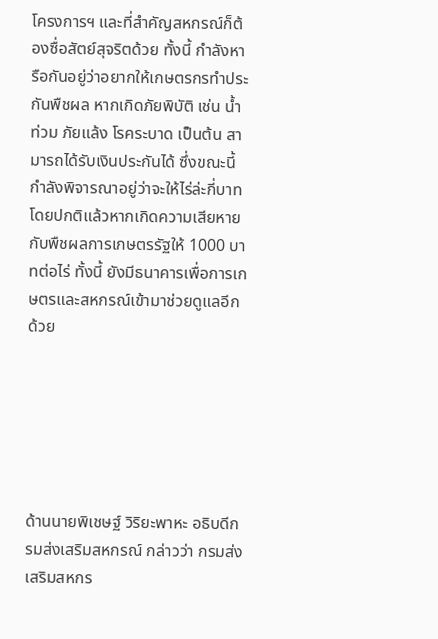โครงการฯ และที่สำคัญสหกรณ์ก็ต้องซื่อสัตย์สุจริตด้วย ทั้งนี้ กำลังหารือกันอยู่ว่าอยากให้เกษตรกรทำประกันพืชผล หากเกิดภัยพิบัติ เช่น น้ำท่วม ภัยแล้ง โรคระบาด เป็นต้น สามารถได้รับเงินประกันได้ ซึ่งขณะนี้กำลังพิจารณาอยู่ว่าจะให้ไร่ล่ะกี่บาท โดยปกติแล้วหากเกิดความเสียหายกับพืชผลการเกษตรรัฐให้ 1000 บาทต่อไร่ ทั้งนี้ ยังมีธนาคารเพื่อการเกษตรและสหกรณ์เข้ามาช่วยดูแลอีกด้วย






ด้านนายพิเชษฐ์ วิริยะพาหะ อธิบดีกรมส่งเสริมสหกรณ์ กล่าวว่า กรมส่งเสริมสหกร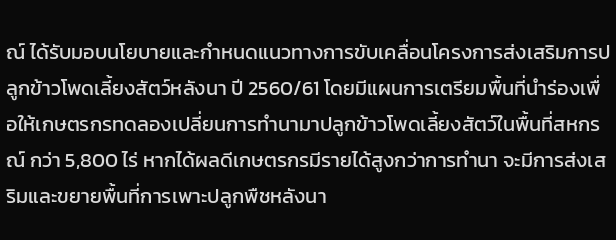ณ์ ได้รับมอบนโยบายและกำหนดแนวทางการขับเคลื่อนโครงการส่งเสริมการปลูกข้าวโพดเลี้ยงสัตว์หลังนา ปี 2560/61 โดยมีแผนการเตรียมพื้นที่นำร่องเพื่อให้เกษตรกรทดลองเปลี่ยนการทำนามาปลูกข้าวโพดเลี้ยงสัตว์ในพื้นที่สหกรณ์ กว่า 5,800 ไร่ หากได้ผลดีเกษตรกรมีรายได้สูงกว่าการทำนา จะมีการส่งเสริมและขยายพื้นที่การเพาะปลูกพืชหลังนา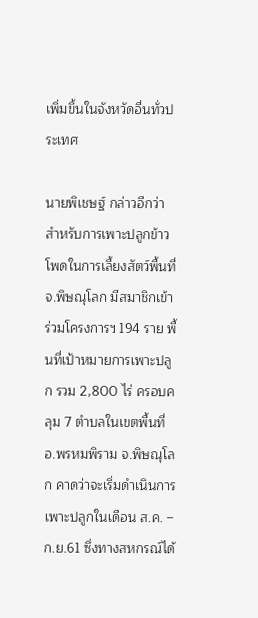เพิ่มขึ้นในจังหวัดอื่นทั่วประเทศ

นายพิเชษฐ์ กล่าวอีกว่า สำหรับการเพาะปลูกข้าวโพดในการเลี้ยงสัตว์พื้นที่ จ.พิษณุโลก มีสมาชิกเข้าร่วมโครงการฯ 194 ราย พื้นที่เป้าหมายการเพาะปลูก รวม 2,800 ไร่ ครอบคลุม 7 ตำบลในเขตพื้นที่ อ.พรหมพิราม จ.พิษณุโลก คาดว่าจะเริ่มดำเนินการเพาะปลูกในเดือน ส.ค. –ก.ย.61 ซึ่งทางสหกรณ์ได้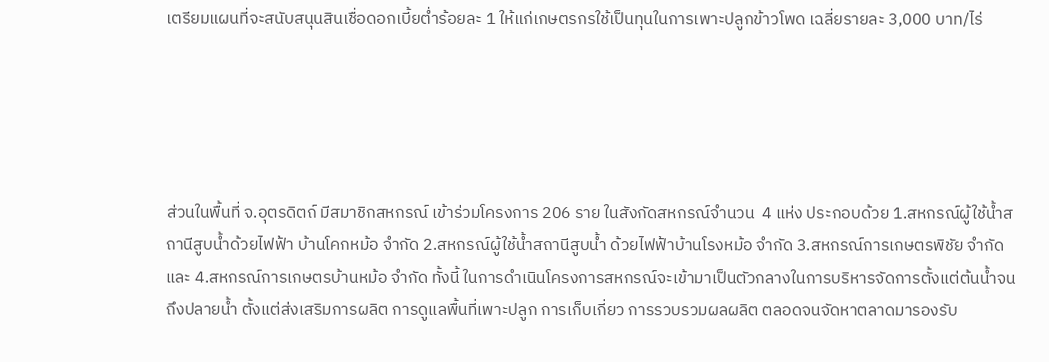เตรียมแผนที่จะสนับสนุนสินเชื่อดอกเบี้ยต่ำร้อยละ 1 ให้แก่เกษตรกรใช้เป็นทุนในการเพาะปลูกข้าวโพด เฉลี่ยรายละ 3,000 บาท/ไร่





ส่วนในพื้นที่ จ.อุตรดิตถ์ มีสมาชิกสหกรณ์ เข้าร่วมโครงการ 206 ราย ในสังกัดสหกรณ์จำนวน  4 แห่ง ประกอบด้วย 1.สหกรณ์ผู้ใช้น้ำสถานีสูบน้ำด้วยไฟฟ้า บ้านโคกหม้อ จำกัด 2.สหกรณ์ผู้ใช้น้ำสถานีสูบน้ำ ด้วยไฟฟ้าบ้านโรงหม้อ จำกัด 3.สหกรณ์การเกษตรพิชัย จำกัด และ 4.สหกรณ์การเกษตรบ้านหม้อ จำกัด ทั้งนี้ ในการดำเนินโครงการสหกรณ์จะเข้ามาเป็นตัวกลางในการบริหารจัดการตั้งแต่ต้นน้ำจนถึงปลายน้ำ ตั้งแต่ส่งเสริมการผลิต การดูแลพื้นที่เพาะปลูก การเก็บเกี่ยว การรวบรวมผลผลิต ตลอดจนจัดหาตลาดมารองรับ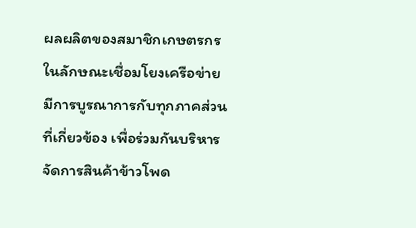ผลผลิตของสมาชิกเกษตรกรในลักษณะเชื่อมโยงเครือข่าย มีการบูรณาการกับทุกภาคส่วนที่เกี่ยวข้อง เพื่อร่วมกันบริหารจัดการสินค้าข้าวโพด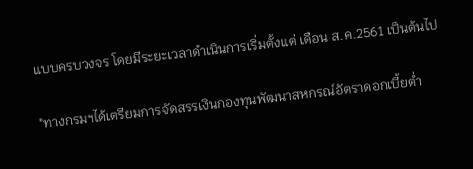แบบครบวงจร โดยมีระยะเวลาดำเนินการเริ่มตั้งแต่ เดือน ส.ค.2561 เป็นต้นไป

"ทางกรมฯได้เตรียมการจัดสรรเงินกองทุนพัฒนาสหกรณ์อัตราดอกเบี้ยต่ำ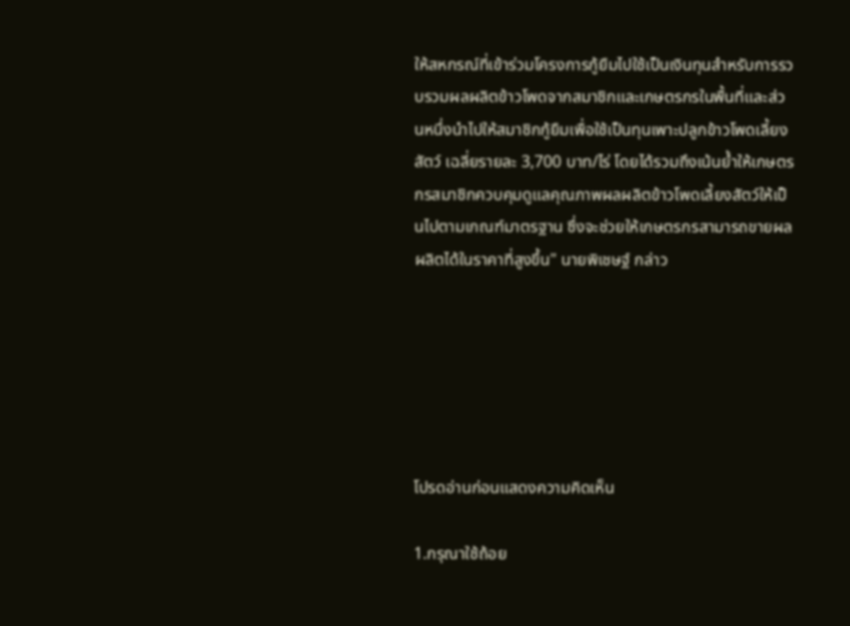ให้สหกรณ์ที่เข้าร่วมโครงการกู้ยืมไปใช้เป็นเงินทุนสำหรับการรวบรวมผลผลิตข้าวโพดจากสมาชิกและเกษตรกรในพื้นที่และส่วนหนึ่งนำไปให้สมาชิกกู้ยืมเพื่อใช้เป็นทุนเพาะปลูกข้าวโพดเลี้ยงสัตว์ เฉลี่ยรายละ 3,700 บาท/ไร่ โดยได้รวมถึงเน้นย้ำให้เกษตรกรสมาชิกควบคุมดูแลคุณภาพผลผลิตข้าวโพดเลี้ยงสัตว์ให้เป็นไปตามเกณฑ์มาตรฐาน ซึ่งจะช่วยให้เกษตรกรสามารถขายผลผลิตได้ในราคาที่สูงขึ้น" นายพิเชษฐ์ กล่าว






โปรดอ่านก่อนแสดงความคิดเห็น

1.กรุณาใช้ถ้อย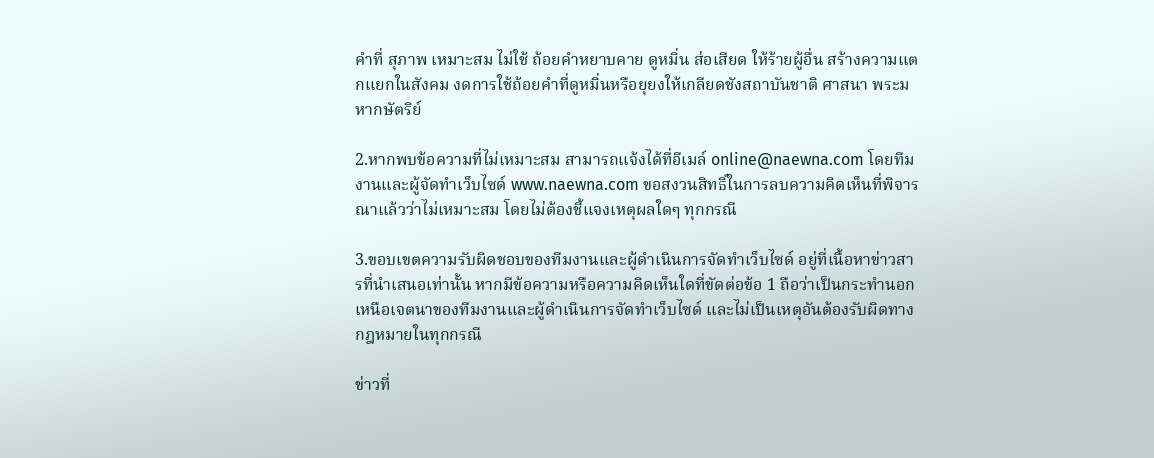คำที่ สุภาพ เหมาะสม ไม่ใช้ ถ้อยคำหยาบคาย ดูหมิ่น ส่อเสียด ให้ร้ายผู้อื่น สร้างความแตกแยกในสังคม งดการใช้ถ้อยคำที่ดูหมิ่นหรือยุยงให้เกลียดชังสถาบันชาติ ศาสนา พระมหากษัตริย์

2.หากพบข้อความที่ไม่เหมาะสม สามารถแจ้งได้ที่อีเมล์ online@naewna.com โดยทีมงานและผู้จัดทำเว็บไซด์ www.naewna.com ขอสงวนสิทธิ์ในการลบความคิดเห็นที่พิจารณาแล้วว่าไม่เหมาะสม โดยไม่ต้องชี้แจงเหตุผลใดๆ ทุกกรณี

3.ขอบเขตความรับผิดชอบของทีมงานและผู้ดำเนินการจัดทำเว็บไซด์ อยู่ที่เนื้อหาข่าวสารที่นำเสนอเท่านั้น หากมีข้อความหรือความคิดเห็นใดที่ขัดต่อข้อ 1 ถือว่าเป็นกระทำนอกเหนือเจตนาของทีมงานและผู้ดำเนินการจัดทำเว็บไซด์ และไม่เป็นเหตุอันต้องรับผิดทางกฎหมายในทุกกรณี

ข่าวที่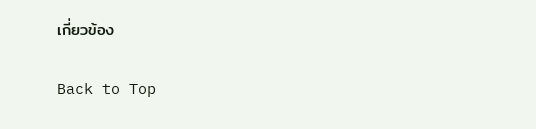เกี่ยวข้อง

Back to Top